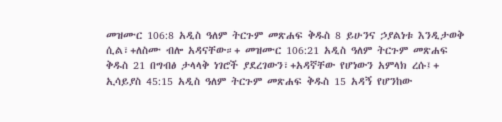መዝሙር 106:8 አዲስ ዓለም ትርጉም መጽሐፍ ቅዱስ 8 ይሁንና ኃያልነቱ እንዲታወቅ ሲል፣+ለስሙ ብሎ አዳናቸው።+ መዝሙር 106:21 አዲስ ዓለም ትርጉም መጽሐፍ ቅዱስ 21 በግብፅ ታላላቅ ነገሮች ያደረገውን፣+አዳኛቸው የሆነውን አምላክ ረሱ፤+ ኢሳይያስ 45:15 አዲስ ዓለም ትርጉም መጽሐፍ ቅዱስ 15 አዳኝ የሆንከው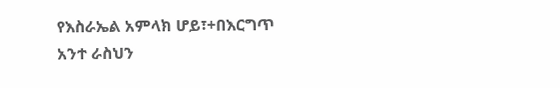የእስራኤል አምላክ ሆይ፣+በእርግጥ አንተ ራስህን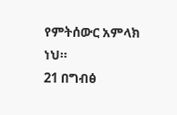የምትሰውር አምላክ ነህ።
21 በግብፅ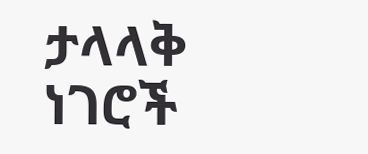ታላላቅ ነገሮች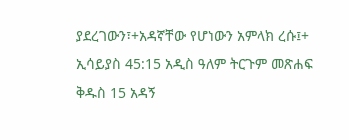ያደረገውን፣+አዳኛቸው የሆነውን አምላክ ረሱ፤+ ኢሳይያስ 45:15 አዲስ ዓለም ትርጉም መጽሐፍ ቅዱስ 15 አዳኝ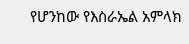የሆንከው የእስራኤል አምላክ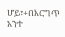ሆይ፣+በእርግጥ አንተ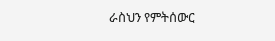ራስህን የምትሰውር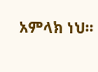አምላክ ነህ።